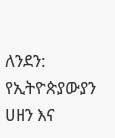ለንደን: የኢትዮጵያውያን ሀዘን እና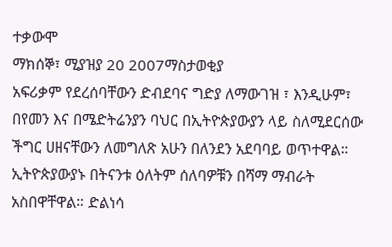ተቃውሞ
ማክሰኞ፣ ሚያዝያ 20 2007ማስታወቂያ
አፍሪቃም የደረሰባቸውን ድብደባና ግድያ ለማውገዝ ፣ እንዲሁም፣ በየመን እና በሜድትሬንያን ባህር በኢትዮጵያውያን ላይ ስለሚደርሰው ችግር ሀዘናቸውን ለመግለጽ አሁን በለንደን አደባባይ ወጥተዋል። ኢትዮጵያውያኑ በትናንቱ ዕለትም ሰለባዎቹን በሻማ ማብራት አስበዋቸዋል። ድልነሳ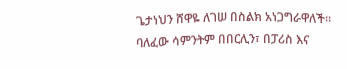ጌታነህን ሸዋዬ ለገሠ በስልክ አነጋግራዋለች።
ባለፈው ሳምንትም በበርሊን፣ በፓሪስ እና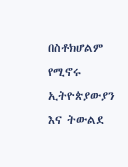በስቶክሆልም የሚኖሩ ኢትዮጵያውያን እና ትውልደ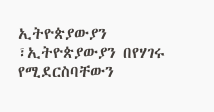ኢትዮጵያውያን ፣ኢትዮጵያውያን በየሃገሩ የሚደርስባቸውን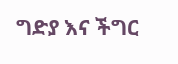ግድያ እና ችግር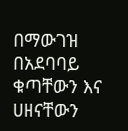በማውገዝ በአደባባይ ቁጣቸውን እና ሀዘናቸውን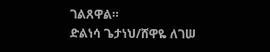ገልጸዋል።
ድልነሳ ጌታነህ/ሸዋዬ ለገሠ